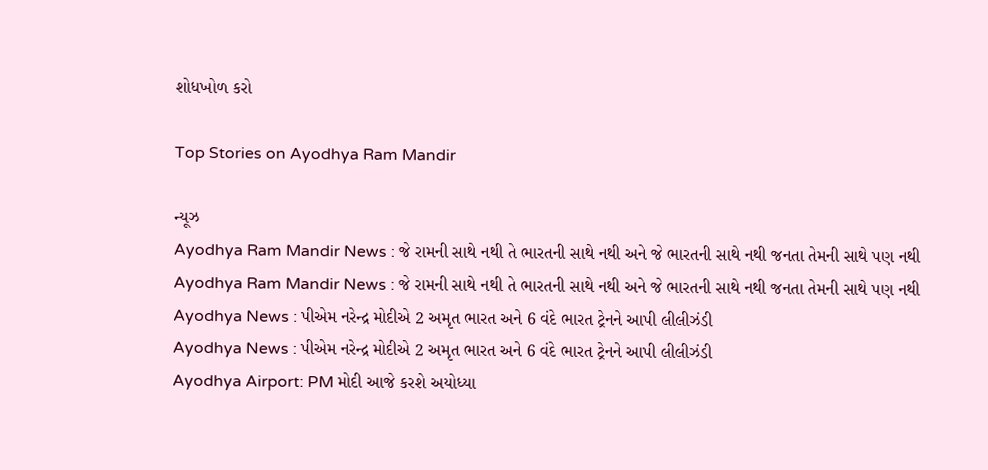શોધખોળ કરો

Top Stories on Ayodhya Ram Mandir

ન્યૂઝ
Ayodhya Ram Mandir News : જે રામની સાથે નથી તે ભારતની સાથે નથી અને જે ભારતની સાથે નથી જનતા તેમની સાથે પણ નથી
Ayodhya Ram Mandir News : જે રામની સાથે નથી તે ભારતની સાથે નથી અને જે ભારતની સાથે નથી જનતા તેમની સાથે પણ નથી
Ayodhya News : પીએમ નરેન્દ્ર મોદીએ 2 અમૃત ભારત અને 6 વંદે ભારત ટ્રેનને આપી લીલીઝંડી
Ayodhya News : પીએમ નરેન્દ્ર મોદીએ 2 અમૃત ભારત અને 6 વંદે ભારત ટ્રેનને આપી લીલીઝંડી
Ayodhya Airport: PM મોદી આજે કરશે અયોધ્યા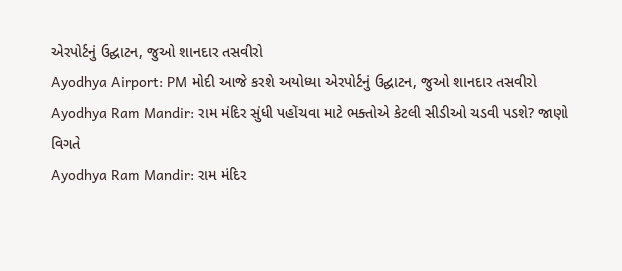એરપોર્ટનું ઉદ્ઘાટન, જુઓ શાનદાર તસવીરો
Ayodhya Airport: PM મોદી આજે કરશે અયોધ્યા એરપોર્ટનું ઉદ્ઘાટન, જુઓ શાનદાર તસવીરો
Ayodhya Ram Mandir: રામ મંદિર સુંધી પહોંચવા માટે ભક્તોએ કેટલી સીડીઓ ચડવી પડશે? જાણો વિગતે
Ayodhya Ram Mandir: રામ મંદિર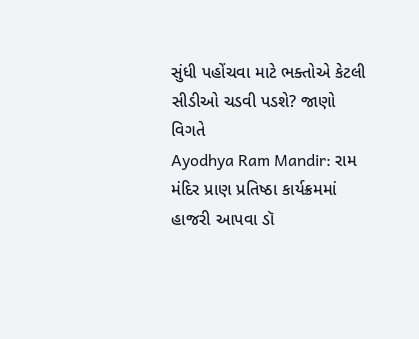સુંધી પહોંચવા માટે ભક્તોએ કેટલી સીડીઓ ચડવી પડશે? જાણો વિગતે
Ayodhya Ram Mandir: રામ મંદિર પ્રાણ પ્રતિષ્ઠા કાર્યક્રમમાં હાજરી આપવા ડૉ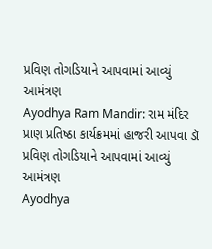પ્રવિણ તોગડિયાને આપવામાં આવ્યું આમંત્રણ
Ayodhya Ram Mandir: રામ મંદિર પ્રાણ પ્રતિષ્ઠા કાર્યક્રમમાં હાજરી આપવા ડૉ પ્રવિણ તોગડિયાને આપવામાં આવ્યું આમંત્રણ
Ayodhya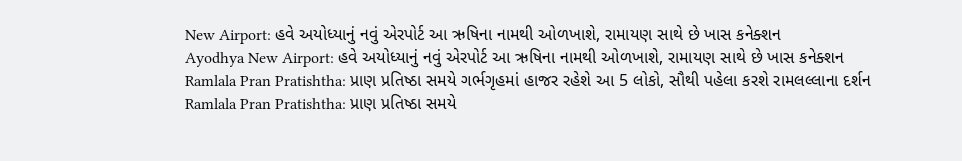New Airport: હવે અયોધ્યાનું નવું એરપોર્ટ આ ઋષિના નામથી ઓળખાશે, રામાયણ સાથે છે ખાસ કનેક્શન
Ayodhya New Airport: હવે અયોધ્યાનું નવું એરપોર્ટ આ ઋષિના નામથી ઓળખાશે, રામાયણ સાથે છે ખાસ કનેક્શન
Ramlala Pran Pratishtha: પ્રાણ પ્રતિષ્ઠા સમયે ગર્ભગૃહમાં હાજર રહેશે આ 5 લોકો, સૌથી પહેલા કરશે રામલલ્લાના દર્શન
Ramlala Pran Pratishtha: પ્રાણ પ્રતિષ્ઠા સમયે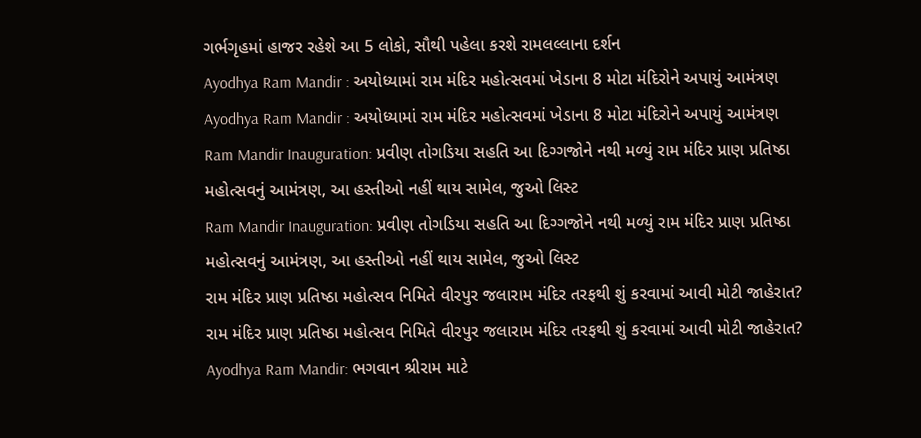ગર્ભગૃહમાં હાજર રહેશે આ 5 લોકો, સૌથી પહેલા કરશે રામલલ્લાના દર્શન
Ayodhya Ram Mandir : અયોધ્યામાં રામ મંદિર મહોત્સવમાં ખેડાના 8 મોટા મંદિરોને અપાયું આમંત્રણ
Ayodhya Ram Mandir : અયોધ્યામાં રામ મંદિર મહોત્સવમાં ખેડાના 8 મોટા મંદિરોને અપાયું આમંત્રણ
Ram Mandir Inauguration: પ્રવીણ તોગડિયા સહતિ આ દિગ્ગજોને નથી મળ્યું રામ મંદિર પ્રાણ પ્રતિષ્ઠા મહોત્સવનું આમંત્રણ, આ હસ્તીઓ નહીં થાય સામેલ, જુઓ લિસ્ટ
Ram Mandir Inauguration: પ્રવીણ તોગડિયા સહતિ આ દિગ્ગજોને નથી મળ્યું રામ મંદિર પ્રાણ પ્રતિષ્ઠા મહોત્સવનું આમંત્રણ, આ હસ્તીઓ નહીં થાય સામેલ, જુઓ લિસ્ટ
રામ મંદિર પ્રાણ પ્રતિષ્ઠા મહોત્સવ નિમિતે વીરપુર જલારામ મંદિર તરફથી શું કરવામાં આવી મોટી જાહેરાત?
રામ મંદિર પ્રાણ પ્રતિષ્ઠા મહોત્સવ નિમિતે વીરપુર જલારામ મંદિર તરફથી શું કરવામાં આવી મોટી જાહેરાત?
Ayodhya Ram Mandir: ભગવાન શ્રીરામ માટે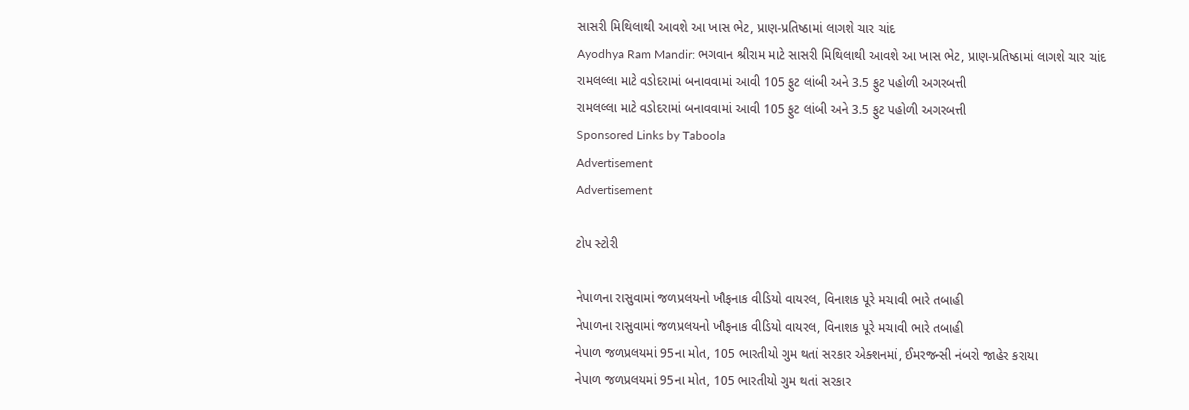સાસરી મિથિલાથી આવશે આ ખાસ ભેટ, પ્રાણ-પ્રતિષ્ઠામાં લાગશે ચાર ચાંદ
Ayodhya Ram Mandir: ભગવાન શ્રીરામ માટે સાસરી મિથિલાથી આવશે આ ખાસ ભેટ, પ્રાણ-પ્રતિષ્ઠામાં લાગશે ચાર ચાંદ
રામલલ્લા માટે વડોદરામાં બનાવવામાં આવી 105 ફુટ લાંબી અને 3.5 ફુટ પહોળી અગરબત્તી
રામલલ્લા માટે વડોદરામાં બનાવવામાં આવી 105 ફુટ લાંબી અને 3.5 ફુટ પહોળી અગરબત્તી
Sponsored Links by Taboola
Advertisement
Advertisement

ટોપ સ્ટોરી

નેપાળના રાસુવામાં જળપ્રલયનો ખૌફનાક વીડિયો વાયરલ, વિનાશક પૂરે મચાવી ભારે તબાહી
નેપાળના રાસુવામાં જળપ્રલયનો ખૌફનાક વીડિયો વાયરલ, વિનાશક પૂરે મચાવી ભારે તબાહી
નેપાળ જળપ્રલયમાં 95ના મોત, 105 ભારતીયો ગુમ થતાં સરકાર એક્શનમાં, ઈમરજન્સી નંબરો જાહેર કરાયા
નેપાળ જળપ્રલયમાં 95ના મોત, 105 ભારતીયો ગુમ થતાં સરકાર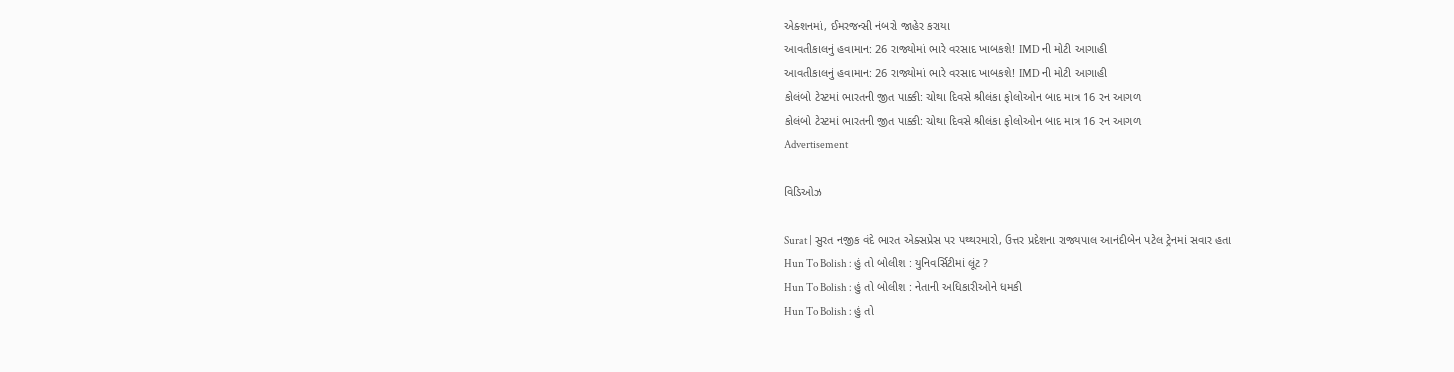એક્શનમાં, ઈમરજન્સી નંબરો જાહેર કરાયા
આવતીકાલનું હવામાન: 26 રાજ્યોમાં ભારે વરસાદ ખાબકશે! IMD ની મોટી આગાહી
આવતીકાલનું હવામાન: 26 રાજ્યોમાં ભારે વરસાદ ખાબકશે! IMD ની મોટી આગાહી
કોલંબો ટેસ્ટમાં ભારતની જીત પાક્કી: ચોથા દિવસે શ્રીલંકા ફોલોઓન બાદ માત્ર 16 રન આગળ
કોલંબો ટેસ્ટમાં ભારતની જીત પાક્કી: ચોથા દિવસે શ્રીલંકા ફોલોઓન બાદ માત્ર 16 રન આગળ
Advertisement

વિડિઓઝ

Surat | સુરત નજીક વંદે ભારત એક્સપ્રેસ પર પથ્થરમારો, ઉત્તર પ્રદેશના રાજ્યપાલ આનંદીબેન પટેલ ટ્રેનમાં સવાર હતા
Hun To Bolish : હું તો બોલીશ : યુનિવર્સિટીમાં લૂંટ ?
Hun To Bolish : હું તો બોલીશ : નેતાની અધિકારીઓને ધમકી
Hun To Bolish : હું તો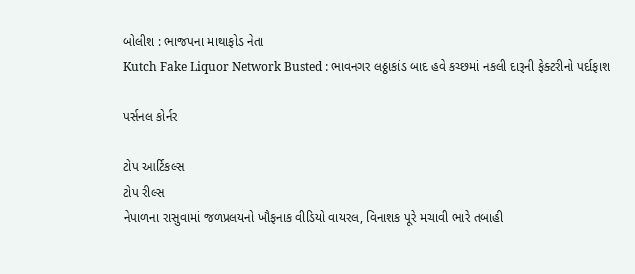બોલીશ : ભાજપના માથાફોડ નેતા
Kutch Fake Liquor Network Busted : ભાવનગર લઠ્ઠાકાંડ બાદ હવે કચ્છમાં નકલી દારૂની ફેક્ટરીનો પર્દાફાશ

પર્સનલ કોર્નર

ટોપ આર્ટિકલ્સ
ટોપ રીલ્સ
નેપાળના રાસુવામાં જળપ્રલયનો ખૌફનાક વીડિયો વાયરલ, વિનાશક પૂરે મચાવી ભારે તબાહી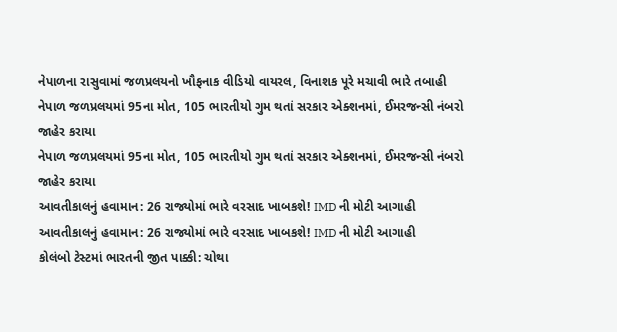નેપાળના રાસુવામાં જળપ્રલયનો ખૌફનાક વીડિયો વાયરલ, વિનાશક પૂરે મચાવી ભારે તબાહી
નેપાળ જળપ્રલયમાં 95ના મોત, 105 ભારતીયો ગુમ થતાં સરકાર એક્શનમાં, ઈમરજન્સી નંબરો જાહેર કરાયા
નેપાળ જળપ્રલયમાં 95ના મોત, 105 ભારતીયો ગુમ થતાં સરકાર એક્શનમાં, ઈમરજન્સી નંબરો જાહેર કરાયા
આવતીકાલનું હવામાન: 26 રાજ્યોમાં ભારે વરસાદ ખાબકશે! IMD ની મોટી આગાહી
આવતીકાલનું હવામાન: 26 રાજ્યોમાં ભારે વરસાદ ખાબકશે! IMD ની મોટી આગાહી
કોલંબો ટેસ્ટમાં ભારતની જીત પાક્કી: ચોથા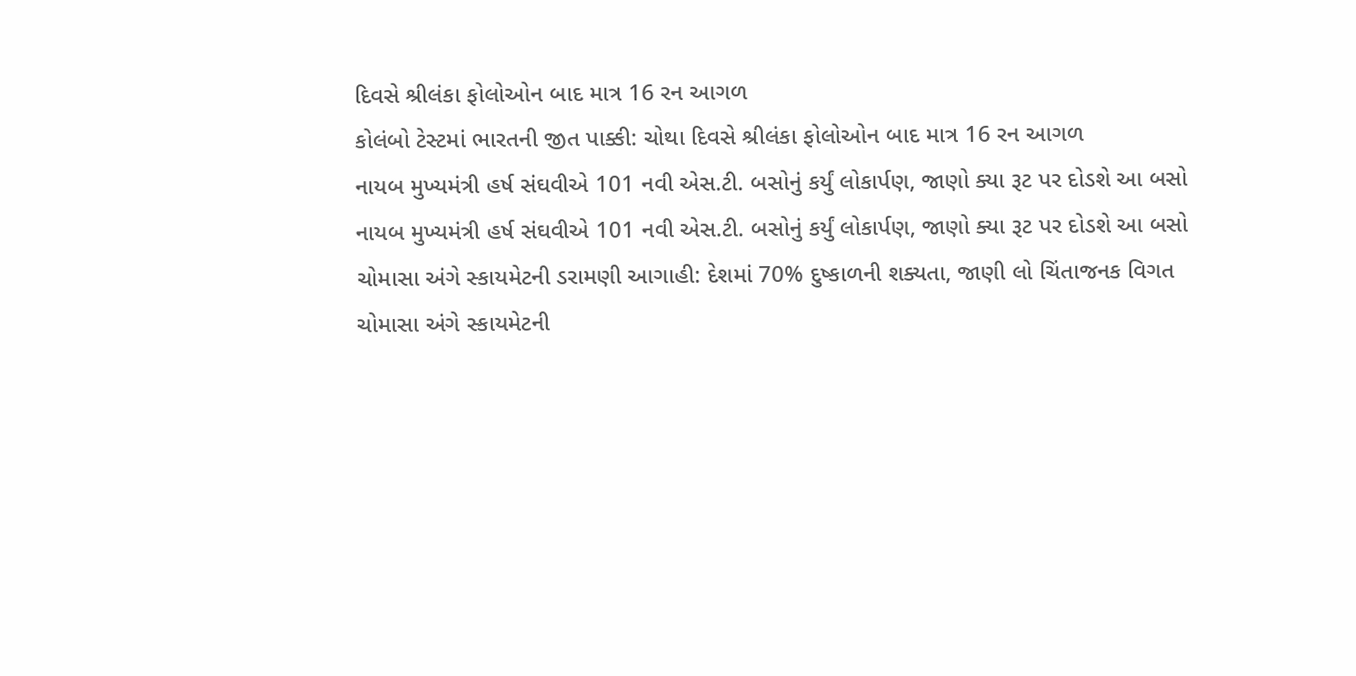દિવસે શ્રીલંકા ફોલોઓન બાદ માત્ર 16 રન આગળ
કોલંબો ટેસ્ટમાં ભારતની જીત પાક્કી: ચોથા દિવસે શ્રીલંકા ફોલોઓન બાદ માત્ર 16 રન આગળ
નાયબ મુખ્યમંત્રી હર્ષ સંઘવીએ 101 નવી એસ.ટી. બસોનું કર્યું લોકાર્પણ, જાણો ક્યા રૂટ પર દોડશે આ બસો
નાયબ મુખ્યમંત્રી હર્ષ સંઘવીએ 101 નવી એસ.ટી. બસોનું કર્યું લોકાર્પણ, જાણો ક્યા રૂટ પર દોડશે આ બસો
ચોમાસા અંગે સ્કાયમેટની ડરામણી આગાહી: દેશમાં 70% દુષ્કાળની શક્યતા, જાણી લો ચિંતાજનક વિગત
ચોમાસા અંગે સ્કાયમેટની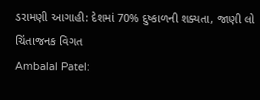ડરામણી આગાહી: દેશમાં 70% દુષ્કાળની શક્યતા, જાણી લો ચિંતાજનક વિગત
Ambalal Patel: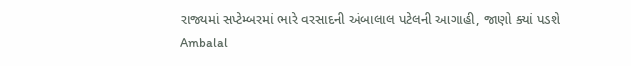રાજ્યમાં સપ્ટેમ્બરમાં ભારે વરસાદની અંબાલાલ પટેલની આગાહી, જાણો ક્યાં પડશે
Ambalal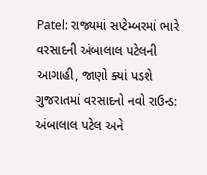Patel: રાજ્યમાં સપ્ટેમ્બરમાં ભારે વરસાદની અંબાલાલ પટેલની આગાહી, જાણો ક્યાં પડશે
ગુજરાતમાં વરસાદનો નવો રાઉન્ડ: અંબાલાલ પટેલ અને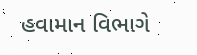હવામાન વિભાગે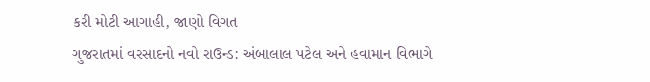કરી મોટી આગાહી, જાણો વિગત
ગુજરાતમાં વરસાદનો નવો રાઉન્ડ: અંબાલાલ પટેલ અને હવામાન વિભાગે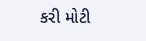કરી મોટી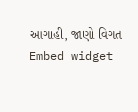આગાહી, જાણો વિગત
Embed widget